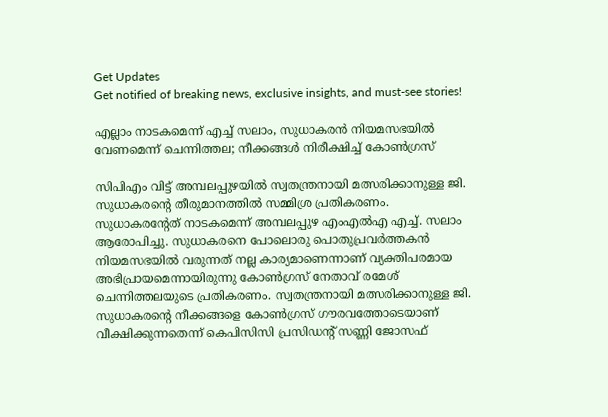Get Updates
Get notified of breaking news, exclusive insights, and must-see stories!

എല്ലാം നാടകമെന്ന് എച്ച് സലാം, സുധാകരൻ നിയമസഭയിൽ വേണമെന്ന് ചെന്നിത്തല; നീക്കങ്ങൾ നിരീക്ഷിച്ച് കോൺഗ്രസ്

സിപിഎം വിട്ട് അമ്പലപ്പുഴയിൽ സ്വതന്ത്രനായി മത്സരിക്കാനുള്ള ജി. സുധാകരന്റെ തീരുമാനത്തിൽ സമ്മിശ്ര പ്രതികരണം. സുധാകരന്റേത് നാടകമെന്ന് അമ്പലപ്പുഴ എംഎൽഎ എച്ച്. സലാം ആരോപിച്ചു. സുധാകരനെ പോലൊരു പൊതുപ്രവർത്തകൻ നിയമസഭയിൽ വരുന്നത് നല്ല കാര്യമാണെന്നാണ് വ്യക്തിപരമായ അഭിപ്രായമെന്നായിരുന്നു കോൺഗ്രസ് നേതാവ് രമേശ് ചെന്നിത്തലയുടെ പ്രതികരണം. സ്വതന്ത്രനായി മത്സരിക്കാനുള്ള ജി. സുധാകരന്റെ നീക്കങ്ങളെ കോണ്‍ഗ്രസ് ഗൗരവത്തോടെയാണ് വീക്ഷിക്കുന്നതെന്ന് കെപിസിസി പ്രസിഡന്റ് സണ്ണി ജോസഫ്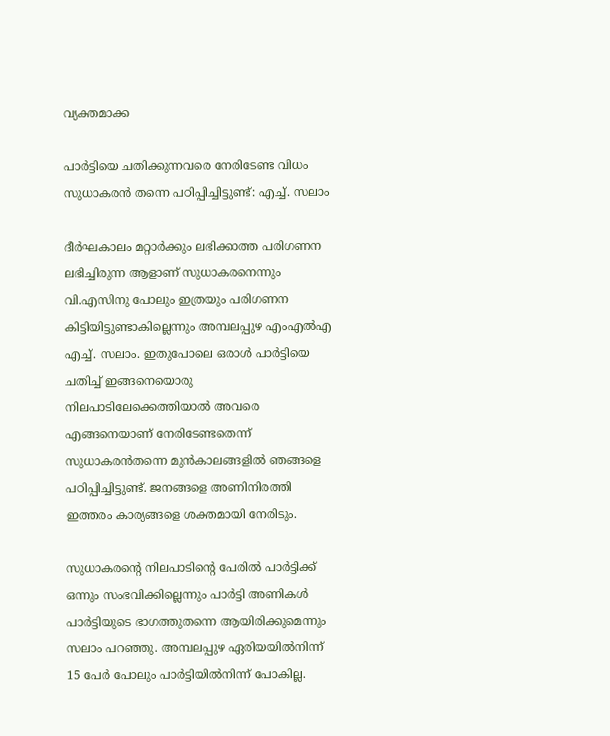വ്യക്തമാക്ക

പാർട്ടിയെ ചതിക്കുന്നവരെ നേരിടേണ്ട വിധം സുധാകരൻ തന്നെ പഠിപ്പിച്ചിട്ടുണ്ട്: എച്ച്. സലാം

ദീർഘകാലം മറ്റാർക്കും ലഭിക്കാത്ത പരിഗണന ലഭിച്ചിരുന്ന ആളാണ് സുധാകരനെന്നും വി.എസിനു പോലും ഇത്രയും പരിഗണന കിട്ടിയിട്ടുണ്ടാകില്ലെന്നും അമ്പലപ്പുഴ എംഎൽഎ എച്ച്. സലാം. ഇതുപോലെ ഒരാൾ പാർട്ടിയെ ചതിച്ച് ഇങ്ങനെയൊരു നിലപാടിലേക്കെത്തിയാൽ അവരെ എങ്ങനെയാണ് നേരിടേണ്ടതെന്ന് സുധാകരൻതന്നെ മുൻകാലങ്ങളിൽ ഞങ്ങളെ പഠിപ്പിച്ചിട്ടുണ്ട്. ജനങ്ങളെ അണിനിരത്തി ഇത്തരം കാര്യങ്ങളെ ശക്തമായി നേരിടും.

സുധാകരന്റെ നിലപാടിന്റെ പേരിൽ പാർട്ടിക്ക് ഒന്നും സംഭവിക്കില്ലെന്നും പാർട്ടി അണികൾ പാർട്ടിയുടെ ഭാഗത്തുതന്നെ ആയിരിക്കുമെന്നും സലാം പറഞ്ഞു. അമ്പലപ്പുഴ ഏരിയയിൽനിന്ന് 15 പേർ പോലും പാർട്ടിയിൽനിന്ന് പോകില്ല.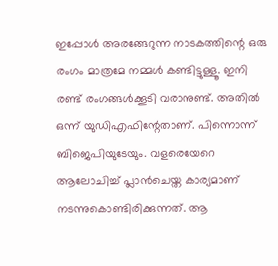ഇപ്പോൾ അരങ്ങേറുന്ന നാടകത്തിന്റെ ഒരു രംഗം മാത്രമേ നമ്മൾ കണ്ടിട്ടുള്ളൂ. ഇനി രണ്ട് രംഗങ്ങൾക്കൂടി വരാനുണ്ട്. അതിൽ ഒന്ന് യുഡിഎഫിന്റേതാണ്. പിന്നൊന്ന് ബിജെപിയുടേയും. വളരെയേറെ ആലോചിച്ച് പ്ലാൻചെയ്ത കാര്യമാണ് നടന്നുകൊണ്ടിരിക്കുന്നത്. ആ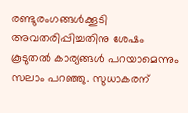രണ്ടുരംഗങ്ങൾക്കൂടി അവതരിപ്പിച്ചതിനു ശേഷം കൂടുതൽ കാര്യങ്ങൾ പറയാമെന്നും സലാം പറഞ്ഞു. സുധാകരന്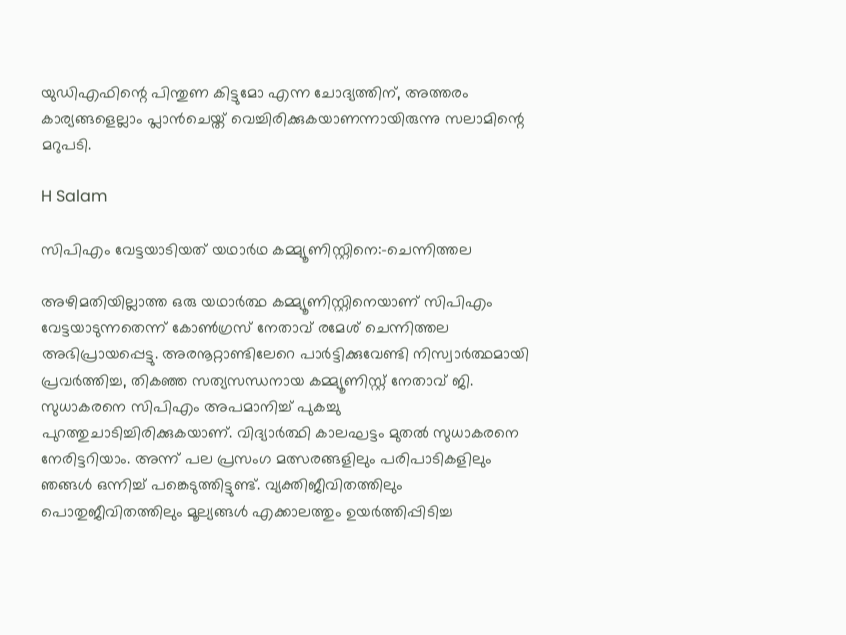യുഡിഎഫിന്റെ പിന്തുണ കിട്ടുമോ എന്ന ചോദ്യത്തിന്, അത്തരം കാര്യങ്ങളെല്ലാം പ്ലാൻചെയ്ത് വെച്ചിരിക്കുകയാണന്നായിരുന്നു സലാമിന്റെ മറുപടി.

H Salam

സിപിഎം വേട്ടയാടിയത് യഥാർഥ കമ്മ്യൂണിസ്റ്റിനെ:-ചെന്നിത്തല

അഴിമതിയില്ലാത്ത ഒരു യഥാർത്ഥ കമ്മ്യൂണിസ്റ്റിനെയാണ് സിപിഎം വേട്ടയാടുന്നതെന്ന് കോൺഗ്രസ് നേതാവ് രമേശ് ചെന്നിത്തല അഭിപ്രായപ്പെട്ടു. അരനൂറ്റാണ്ടിലേറെ പാർട്ടിക്കുവേണ്ടി നിസ്വാർത്ഥമായി പ്രവർത്തിച്ച, തികഞ്ഞ സത്യസന്ധനായ കമ്മ്യൂണിസ്റ്റ് നേതാവ് ജി. സുധാകരനെ സിപിഎം അപമാനിച്ച് പുകച്ചു പുറത്തുചാടിച്ചിരിക്കുകയാണ്. വിദ്യാർത്ഥി കാലഘട്ടം മുതൽ സുധാകരനെ നേരിട്ടറിയാം. അന്ന് പല പ്രസംഗ മത്സരങ്ങളിലും പരിപാടികളിലും ഞങ്ങൾ ഒന്നിച്ച് പങ്കെടുത്തിട്ടുണ്ട്. വ്യക്തിജീവിതത്തിലും പൊതുജീവിതത്തിലും മൂല്യങ്ങൾ എക്കാലത്തും ഉയർത്തിപ്പിടിച്ച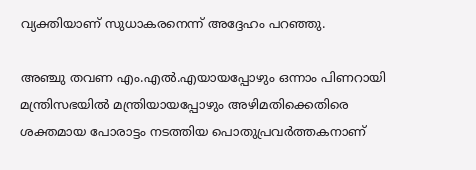വ്യക്തിയാണ് സുധാകരനെന്ന് അദ്ദേഹം പറഞ്ഞു.

അഞ്ചു തവണ എം.എൽ.എയായപ്പോഴും ഒന്നാം പിണറായി മന്ത്രിസഭയിൽ മന്ത്രിയായപ്പോഴും അഴിമതിക്കെതിരെ ശക്തമായ പോരാട്ടം നടത്തിയ പൊതുപ്രവർത്തകനാണ്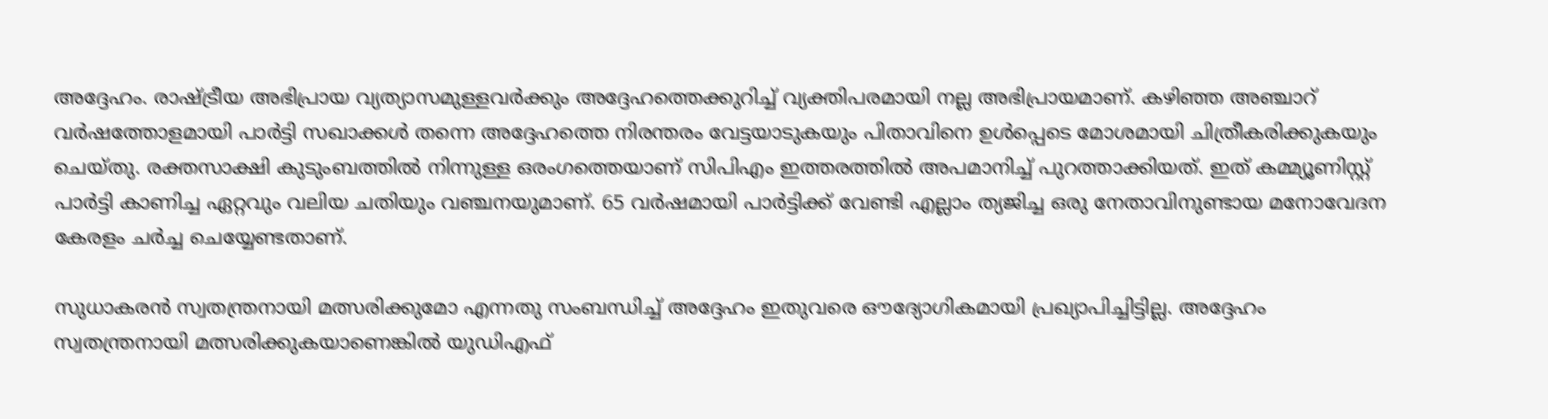അദ്ദേഹം. രാഷ്ട്രീയ അഭിപ്രായ വ്യത്യാസമുള്ളവർക്കും അദ്ദേഹത്തെക്കുറിച്ച് വ്യക്തിപരമായി നല്ല അഭിപ്രായമാണ്. കഴിഞ്ഞ അഞ്ചാറ് വർഷത്തോളമായി പാർട്ടി സഖാക്കൾ തന്നെ അദ്ദേഹത്തെ നിരന്തരം വേട്ടയാടുകയും പിതാവിനെ ഉൾപ്പെടെ മോശമായി ചിത്രീകരിക്കുകയും ചെയ്തു. രക്തസാക്ഷി കുടുംബത്തിൽ നിന്നുള്ള ഒരംഗത്തെയാണ് സിപിഎം ഇത്തരത്തിൽ അപമാനിച്ച് പുറത്താക്കിയത്. ഇത് കമ്മ്യൂണിസ്റ്റ് പാർട്ടി കാണിച്ച ഏറ്റവും വലിയ ചതിയും വഞ്ചനയുമാണ്. 65 വർഷമായി പാർട്ടിക്ക് വേണ്ടി എല്ലാം ത്യജിച്ച ഒരു നേതാവിനുണ്ടായ മനോവേദന കേരളം ചർച്ച ചെയ്യേണ്ടതാണ്.

സുധാകരൻ സ്വതന്ത്രനായി മത്സരിക്കുമോ എന്നതു സംബന്ധിച്ച് അദ്ദേഹം ഇതുവരെ ഔദ്യോഗികമായി പ്രഖ്യാപിച്ചിട്ടില്ല. അദ്ദേഹം സ്വതന്ത്രനായി മത്സരിക്കുകയാണെങ്കിൽ യുഡിഎഫ്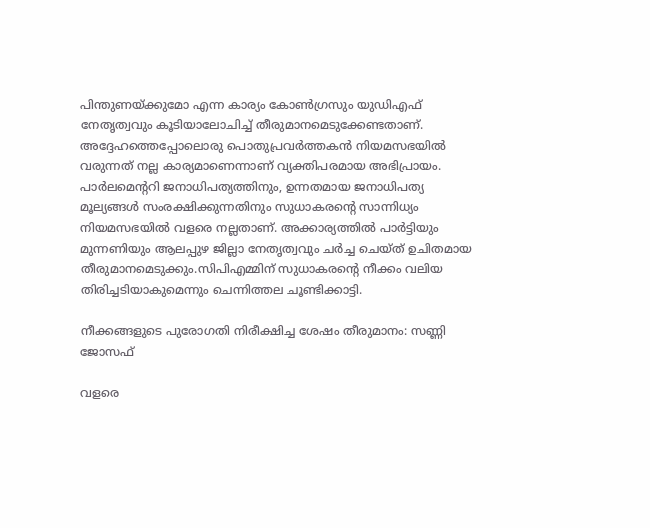പിന്തുണയ്ക്കുമോ എന്ന കാര്യം കോൺഗ്രസും യുഡിഎഫ് നേതൃത്വവും കൂടിയാലോചിച്ച് തീരുമാനമെടുക്കേണ്ടതാണ്. അദ്ദേഹത്തെപ്പോലൊരു പൊതുപ്രവർത്തകൻ നിയമസഭയിൽ വരുന്നത് നല്ല കാര്യമാണെന്നാണ് വ്യക്തിപരമായ അഭിപ്രായം. പാര്‍ലമെന്ററി ജനാധിപത്യത്തിനും, ഉന്നതമായ ജനാധിപത്യ മൂല്യങ്ങള്‍ സംരക്ഷിക്കുന്നതിനും സുധാകരന്റെ സാന്നിധ്യം നിയമസഭയില്‍ വളരെ നല്ലതാണ്. അക്കാര്യത്തിൽ പാർട്ടിയും മുന്നണിയും ആലപ്പുഴ ജില്ലാ നേതൃത്വവും ചർച്ച ചെയ്ത് ഉചിതമായ തീരുമാനമെടുക്കും.സിപിഎമ്മിന് സുധാകരന്റെ നീക്കം വലിയ തിരിച്ചടിയാകുമെന്നും ചെന്നിത്തല ചൂണ്ടിക്കാട്ടി.

നീക്കങ്ങളുടെ പുരോഗതി നിരീക്ഷിച്ച ശേഷം തീരുമാനം: സണ്ണി ജോസഫ്

വളരെ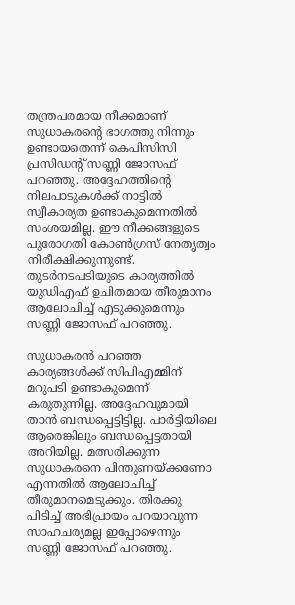തന്ത്രപരമായ നീക്കമാണ് സുധാകരന്റെ ഭാഗത്തു നിന്നും ഉണ്ടായതെന്ന് കെപിസിസി പ്രസിഡന്റ് സണ്ണി ജോസഫ് പറഞ്ഞു. അദ്ദേഹത്തിന്റെ നിലപാടുകള്‍ക്ക് നാട്ടില്‍ സ്വീകാര്യത ഉണ്ടാകുമെന്നതില്‍ സംശയമില്ല. ഈ നീക്കങ്ങളുടെ പുരോഗതി കോണ്‍ഗ്രസ് നേതൃത്വം നിരീക്ഷിക്കുന്നുണ്ട്. തുടര്‍നടപടിയുടെ കാര്യത്തില്‍ യുഡിഎഫ് ഉചിതമായ തീരുമാനം ആലോചിച്ച് എടുക്കുമെന്നും സണ്ണി ജോസഫ് പറഞ്ഞു.

സുധാകരന്‍ പറഞ്ഞ കാര്യങ്ങള്‍ക്ക് സിപിഎമ്മിന് മറുപടി ഉണ്ടാകുമെന്ന് കരുതുന്നില്ല. അദ്ദേഹവുമായി താന്‍ ബന്ധപ്പെട്ടിട്ടില്ല. പാര്‍ട്ടിയിലെ ആരെങ്കിലും ബന്ധപ്പെട്ടതായി അറിയില്ല. മത്സരിക്കുന്ന സുധാകരനെ പിന്തുണയ്ക്കണോ എന്നതില്‍ ആലോചിച്ച് തീരുമാനമെടുക്കും. തിരക്കു പിടിച്ച് അഭിപ്രായം പറയാവുന്ന സാഹചര്യമല്ല ഇപ്പോഴെന്നും സണ്ണി ജോസഫ് പറഞ്ഞു.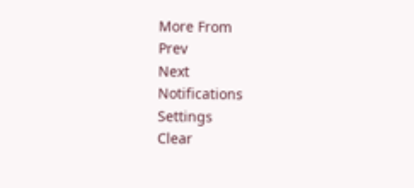More From
Prev
Next
Notifications
Settings
Clear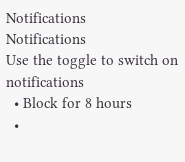Notifications
Notifications
Use the toggle to switch on notifications
  • Block for 8 hours
  •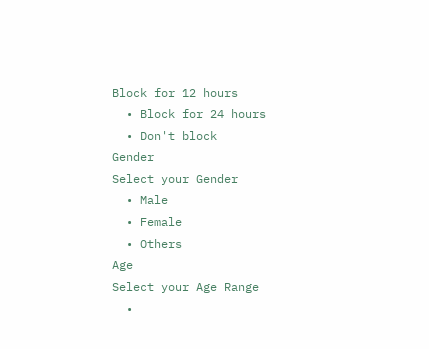Block for 12 hours
  • Block for 24 hours
  • Don't block
Gender
Select your Gender
  • Male
  • Female
  • Others
Age
Select your Age Range
  •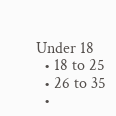Under 18
  • 18 to 25
  • 26 to 35
  •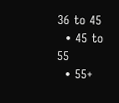36 to 45
  • 45 to 55
  • 55+